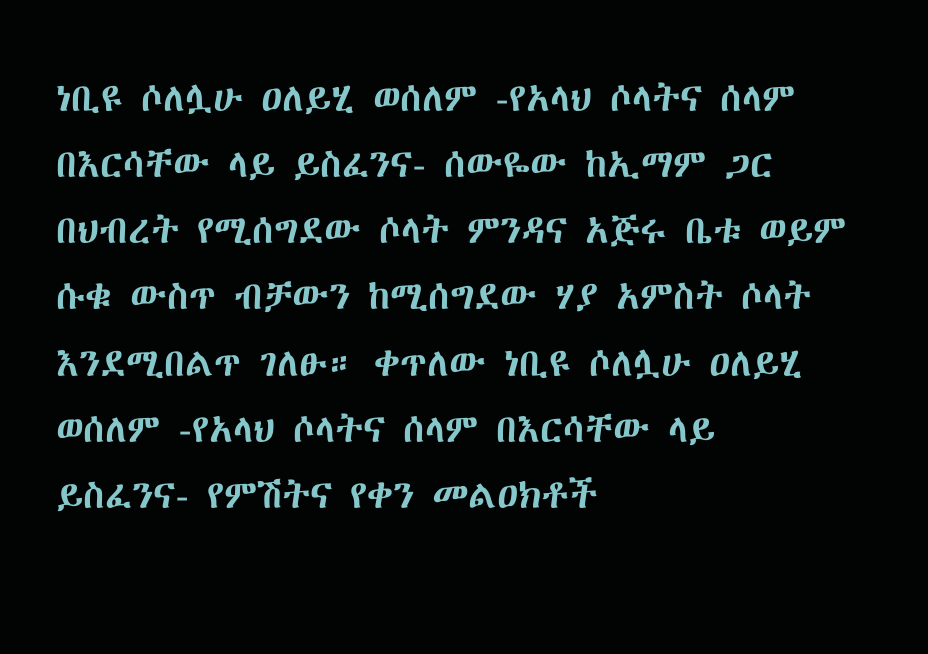ነቢዩ ሶለሏሁ ዐለይሂ ወሰለም -የአላህ ሶላትና ሰላም በእርሳቸው ላይ ይስፈንና- ሰውዬው ከኢማም ጋር በህብረት የሚሰግደው ሶላት ምንዳና አጅሩ ቤቱ ወይም ሱቁ ውስጥ ብቻውን ከሚሰግደው ሃያ አምስት ሶላት እንደሚበልጥ ገለፁ። ቀጥለው ነቢዩ ሶለሏሁ ዐለይሂ ወሰለም -የአላህ ሶላትና ሰላም በእርሳቸው ላይ ይስፈንና- የምሽትና የቀን መልዐክቶች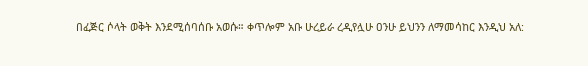በፈጅር ሶላት ወቅት እንደሚሰባሰቡ አወሱ። ቀጥሎም አቡ ሁረይራ ረዲየሏሁ ዐንሁ ይህንን ለማመሳከር እንዲህ አለ: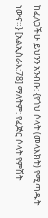ከፈለጋችሁ ይህንን አንብቡ: {የጎህ ሶላት (መላእክት) የሚጣዱት ነውና።} [አልኢስራእ:78] ማለትም: የፈጅር ሶላት የምሽት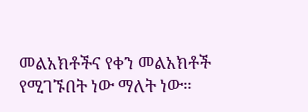መልአክቶችና የቀን መልአክቶች የሚገኙበት ነው ማለት ነው።